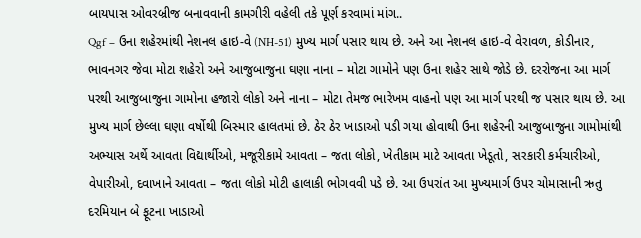બાયપાસ ઓવરબ્રીજ બનાવવાની કામગીરી વહેલી તકે પૂર્ણ કરવામાં માંગ..
Qgf – ઉના શહેરમાંથી નેશનલ હાઇ-વે (NH-51) મુખ્ય માર્ગ પસાર થાય છે. અને આ નેશનલ હાઇ-વે વેરાવળ, કોડીનાર, ભાવનગર જેવા મોટા શહેરો અને આજુબાજુના ઘણા નાના – મોટા ગામોને પણ ઉના શહેર સાથે જોડે છે. દરરોજના આ માર્ગ પરથી આજુબાજુના ગામોના હજારો લોકો અને નાના – મોટા તેમજ ભારેખમ વાહનો પણ આ માર્ગ પરથી જ પસાર થાય છે. આ મુખ્ય માર્ગ છેલ્લા ઘણા વર્ષોથી બિસ્માર હાલતમાં છે. ઠેર ઠેર ખાડાઓ પડી ગયા હોવાથી ઉના શહેરની આજુબાજુના ગામોમાંથી અભ્યાસ અર્થે આવતા વિદ્યાર્થીઓ, મજૂરીકામે આવતા – જતા લોકો, ખેતીકામ માટે આવતા ખેડૂતો, સરકારી કર્મચારીઓ, વેપારીઓ, દવાખાને આવતા – જતા લોકો મોટી હાલાકી ભોગવવી પડે છે. આ ઉપરાંત આ મુખ્યમાર્ગ ઉપર ચોમાસાની ઋતુ દરમિયાન બે ફૂટના ખાડાઓ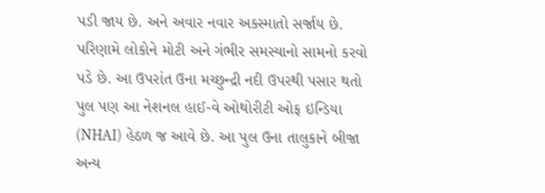પડી જાય છે. અને અવાર નવાર અકસ્માતો સર્જાય છે. પરિણામે લોકોને મોટી અને ગંભીર સમસ્યાનો સામનો કરવો પડે છે. આ ઉપરાંત ઉના મચ્છુન્દ્રી નદી ઉપરથી પસાર થતો પુલ પણ આ નેશનલ હાઈ-વે ઓથોરીટી ઓફ ઇન્ડિયા (NHAI) હેઠળ જ આવે છે. આ પુલ ઉના તાલુકાને બીજા અન્ય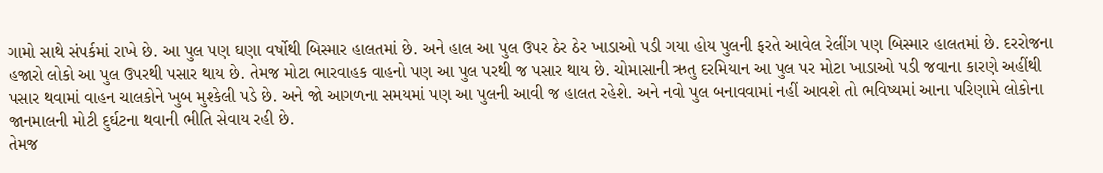ગામો સાથે સંપર્કમાં રાખે છે. આ પુલ પણ ઘણા વર્ષોથી બિસ્માર હાલતમાં છે. અને હાલ આ પુલ ઉપર ઠેર ઠેર ખાડાઓ પડી ગયા હોય પુલની ફરતે આવેલ રેલીંગ પણ બિસ્માર હાલતમાં છે. દરરોજના હજારો લોકો આ પુલ ઉપરથી પસાર થાય છે. તેમજ મોટા ભારવાહક વાહનો પણ આ પુલ પરથી જ પસાર થાય છે. ચોમાસાની ઋતુ દરમિયાન આ પુલ પર મોટા ખાડાઓ પડી જવાના કારણે અહીંથી પસાર થવામાં વાહન ચાલકોને ખુબ મુશ્કેલી પડે છે. અને જો આગળના સમયમાં પણ આ પુલની આવી જ હાલત રહેશે. અને નવો પુલ બનાવવામાં નહીં આવશે તો ભવિષ્યમાં આના પરિણામે લોકોના જાનમાલની મોટી દુર્ઘટના થવાની ભીતિ સેવાય રહી છે.
તેમજ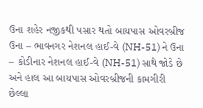ઉના શહેર નજીકથી પસાર થતો બાયપાસ ઓવરબ્રીજ ઉના – ભાવનગર નેશનલ હાઈ-વે (NH-51) ને ઉના – કોડીનાર નેશનલ હાઈ-વે (NH-51) સાથે જોડે છે અને હાલ આ બાયપાસ ઓવરબ્રીજની કામગીરી છેલ્લા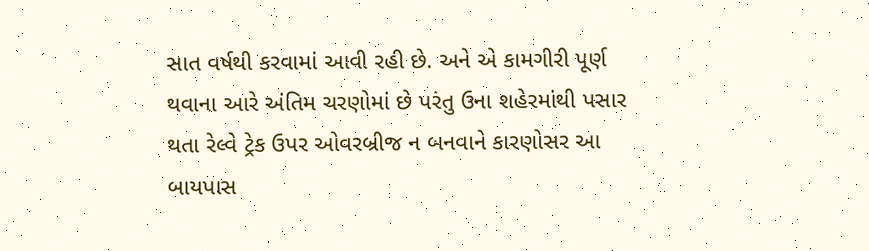સાત વર્ષથી કરવામાં આવી રહી છે. અને એ કામગીરી પૂર્ણ થવાના આરે અંતિમ ચરણોમાં છે પરંતુ ઉના શહેરમાંથી પસાર થતા રેલ્વે ટ્રેક ઉપર ઓવરબ્રીજ ન બનવાને કારણોસર આ બાયપાસ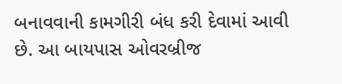બનાવવાની કામગીરી બંધ કરી દેવામાં આવી છે. આ બાયપાસ ઓવરબ્રીજ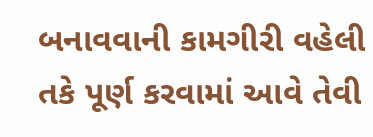બનાવવાની કામગીરી વહેલી તકે પૂર્ણ કરવામાં આવે તેવી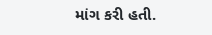માંગ કરી હતી.